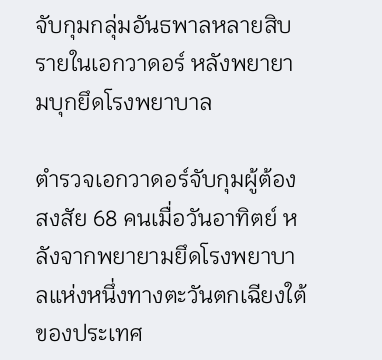จับกุมกลุ่มอันธพาลหลายสิบรายในเอกวาดอร์ หลังพยายามบุกยึดโรงพยาบาล

ตำรวจเอกวาดอร์จับกุมผู้ต้องสงสัย 68 คนเมื่อวันอาทิตย์ หลังจากพยายามยึดโรงพยาบาลแห่งหนึ่งทางตะวันตกเฉียงใต้ของประเทศ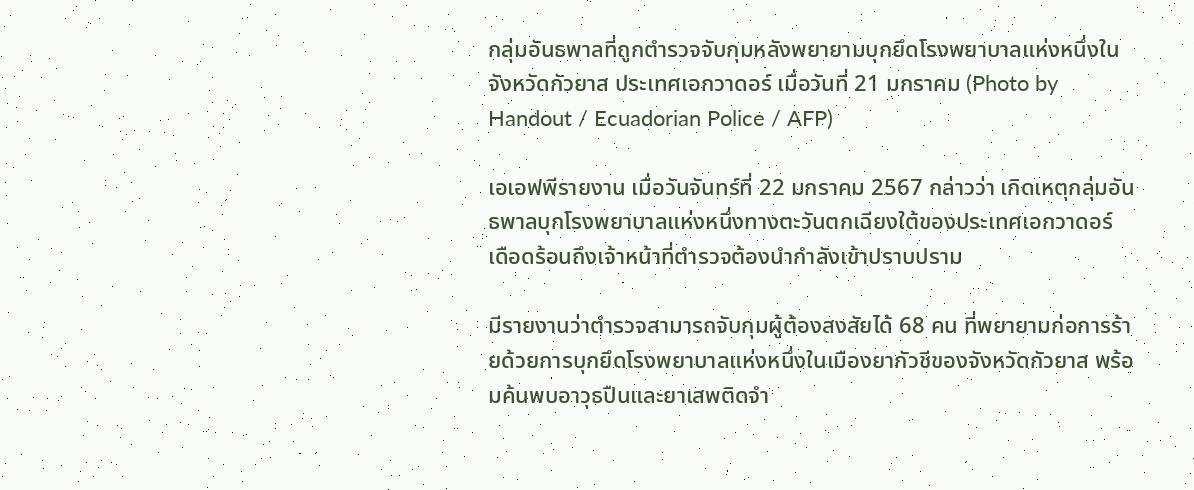กลุ่มอันธพาลที่ถูกตำรวจจับกุมหลังพยายามบุกยึดโรงพยาบาลแห่งหนึ่งในจังหวัดกัวยาส ประเทศเอกวาดอร์ เมื่อวันที่ 21 มกราคม (Photo by Handout / Ecuadorian Police / AFP)

เอเอฟพีรายงาน เมื่อวันจันทร์ที่ 22 มกราคม 2567 กล่าวว่า เกิดเหตุกลุ่มอันธพาลบุกโรงพยาบาลแห่งหนึ่งทางตะวันตกเฉียงใต้ของประเทศเอกวาดอร์ เดือดร้อนถึงเจ้าหน้าที่ตำรวจต้องนำกำลังเข้าปราบปราม

มีรายงานว่าตำรวจสามารถจับกุมผู้ต้องสงสัยได้ 68 คน ที่พยายามก่อการร้ายด้วยการบุกยึดโรงพยาบาลแห่งหนึ่งในเมืองยากัวชีของจังหวัดกัวยาส พร้อมค้นพบอาวุธปืนและยาเสพติดจำ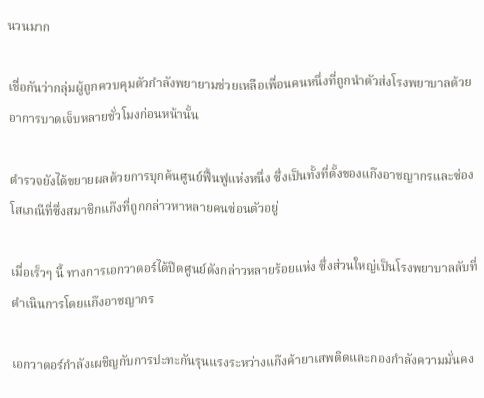นวนมาก

เชื่อกันว่ากลุ่มผู้ถูกควบคุมตัวกำลังพยายามช่วยเหลือเพื่อนคนหนึ่งที่ถูกนำตัวส่งโรงพยาบาลด้วยอาการบาดเจ็บหลายชั่วโมงก่อนหน้านั้น

ตำรวจยังได้ขยายผลด้วยการบุกค้นศูนย์ฟื้นฟูแห่งหนึ่ง ซึ่งเป็นทั้งที่ตั้งของแก๊งอาชญากรและซ่องโสเภณีที่ซึ่งสมาชิกแก๊งที่ถูกกล่าวหาหลายคนซ่อนตัวอยู่

เมื่อเร็วๆ นี้ ทางการเอกวาดอร์ได้ปิดศูนย์ดังกล่าวหลายร้อยแห่ง ซึ่งส่วนใหญ่เป็นโรงพยาบาลลับที่ดำเนินการโดยแก๊งอาชญากร

เอกวาดอร์กำลังเผชิญกับการปะทะกันรุนแรงระหว่างแก๊งค้ายาเสพติดและกองกำลังความมั่นคง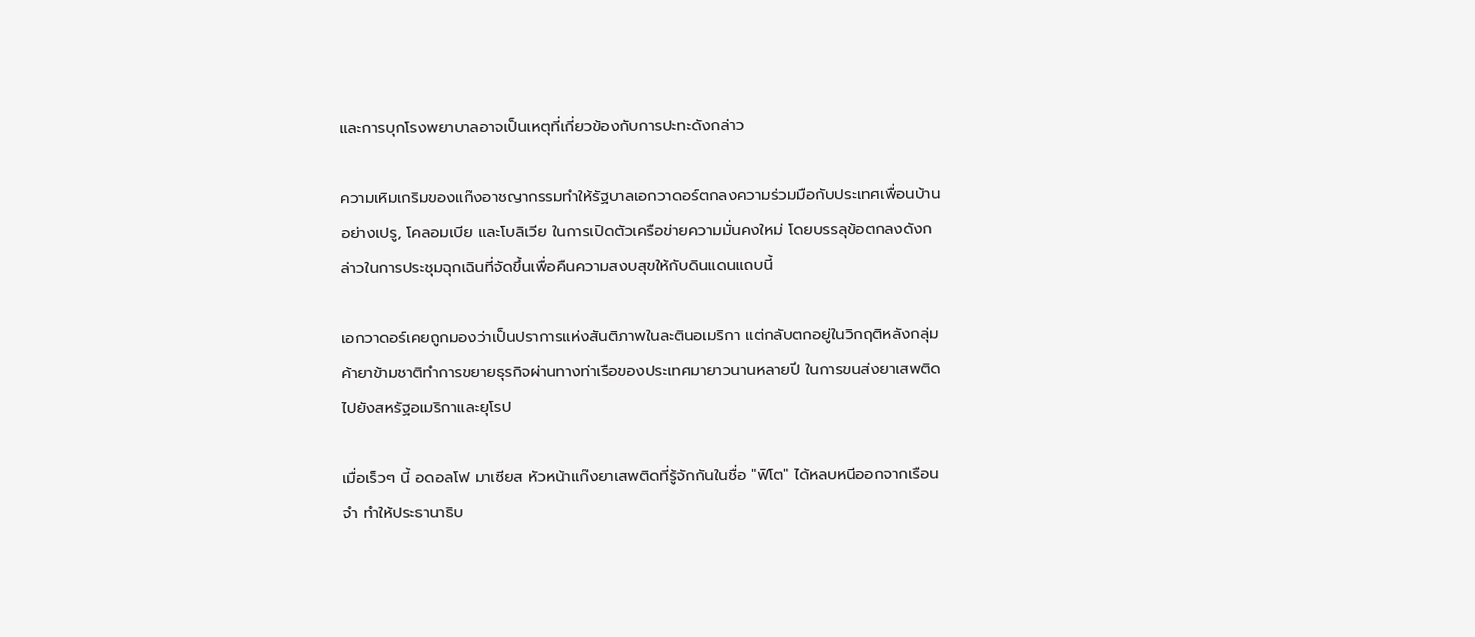และการบุกโรงพยาบาลอาจเป็นเหตุที่เกี่ยวข้องกับการปะทะดังกล่าว

ความเหิมเกริมของแก๊งอาชญากรรมทำให้รัฐบาลเอกวาดอร์ตกลงความร่วมมือกับประเทศเพื่อนบ้านอย่างเปรู, โคลอมเบีย และโบลิเวีย ในการเปิดตัวเครือข่ายความมั่นคงใหม่ โดยบรรลุข้อตกลงดังกล่าวในการประชุมฉุกเฉินที่จัดขึ้นเพื่อคืนความสงบสุขให้กับดินแดนแถบนี้

เอกวาดอร์เคยถูกมองว่าเป็นปราการแห่งสันติภาพในละตินอเมริกา แต่กลับตกอยู่ในวิกฤติหลังกลุ่มค้ายาข้ามชาติทำการขยายธุรกิจผ่านทางท่าเรือของประเทศมายาวนานหลายปี ในการขนส่งยาเสพติดไปยังสหรัฐอเมริกาและยุโรป

เมื่อเร็วๆ นี้ อดอลโฟ มาเซียส หัวหน้าแก๊งยาเสพติดที่รู้จักกันในชื่อ "ฟิโต" ได้หลบหนีออกจากเรือนจำ ทำให้ประธานาธิบ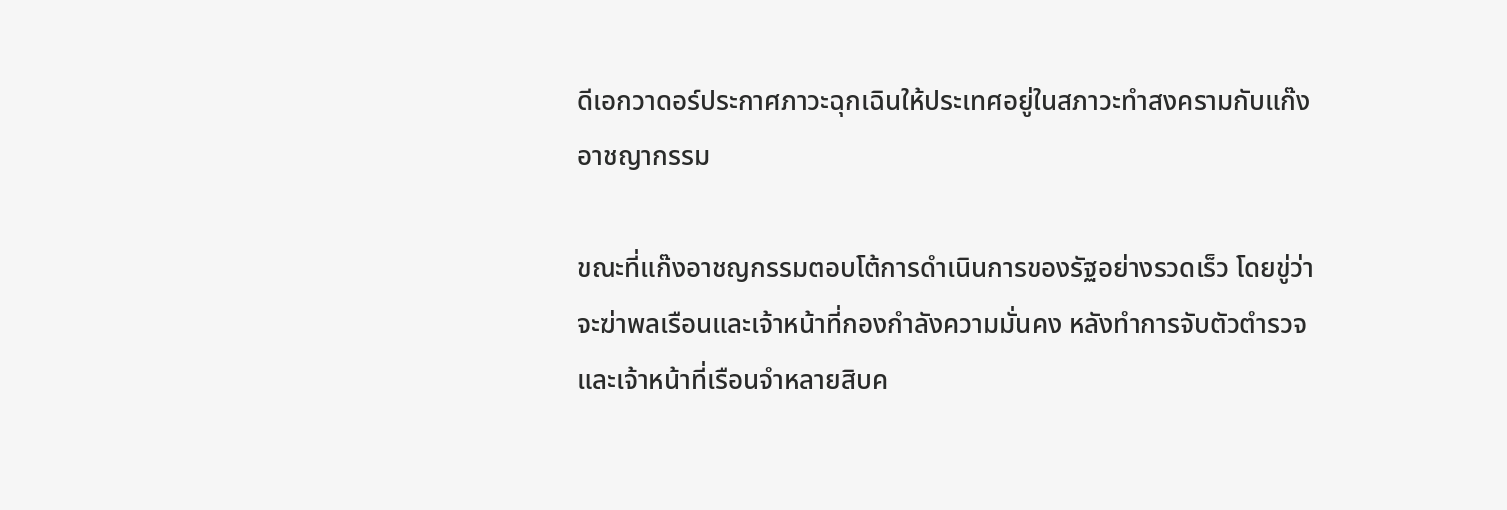ดีเอกวาดอร์ประกาศภาวะฉุกเฉินให้ประเทศอยู่ในสภาวะทำสงครามกับแก๊งอาชญากรรม

ขณะที่แก๊งอาชญกรรมตอบโต้การดำเนินการของรัฐอย่างรวดเร็ว โดยขู่ว่าจะฆ่าพลเรือนและเจ้าหน้าที่กองกำลังความมั่นคง หลังทำการจับตัวตำรวจและเจ้าหน้าที่เรือนจำหลายสิบค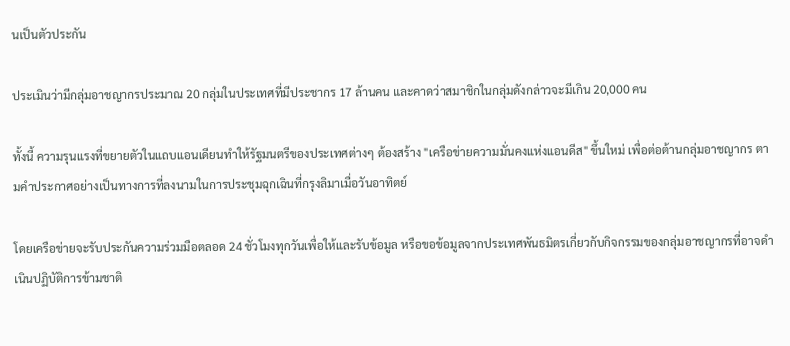นเป็นตัวประกัน

ประเมินว่ามีกลุ่มอาชญากรประมาณ 20 กลุ่มในประเทศที่มีประชากร 17 ล้านคน และคาดว่าสมาชิกในกลุ่มดังกล่าวจะมีเกิน 20,000 คน

ทั้งนี้ ความรุนแรงที่ขยายตัวในแถบแอนเดียนทำให้รัฐมนตรีของประเทศต่างๆ ต้องสร้าง "เครือข่ายความมั่นคงแห่งแอนดีส" ขึ้นใหม่ เพื่อต่อต้านกลุ่มอาชญากร ตามคำประกาศอย่างเป็นทางการที่ลงนามในการประชุมฉุกเฉินที่กรุงลิมาเมื่อวันอาทิตย์

โดยเครือข่ายจะรับประกันความร่วมมือตลอด 24 ชั่วโมงทุกวันเพื่อให้และรับข้อมูล หรือขอข้อมูลจากประเทศพันธมิตรเกี่ยวกับกิจกรรมของกลุ่มอาชญากรที่อาจดำเนินปฏิบัติการข้ามชาติ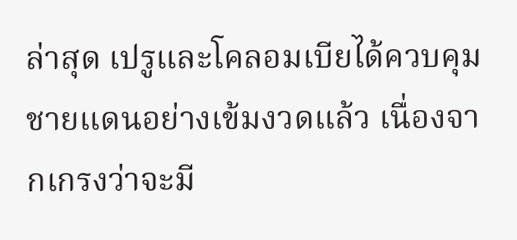ล่าสุด เปรูและโคลอมเบียได้ควบคุมชายแดนอย่างเข้มงวดแล้ว เนื่องจากเกรงว่าจะมี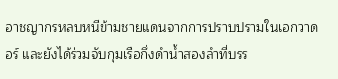อาชญากรหลบหนีข้ามชายแดนจากการปราบปรามในเอกวาดอร์ และยังได้ร่วมจับกุมเรือกึ่งดำน้ำสองลำที่บรร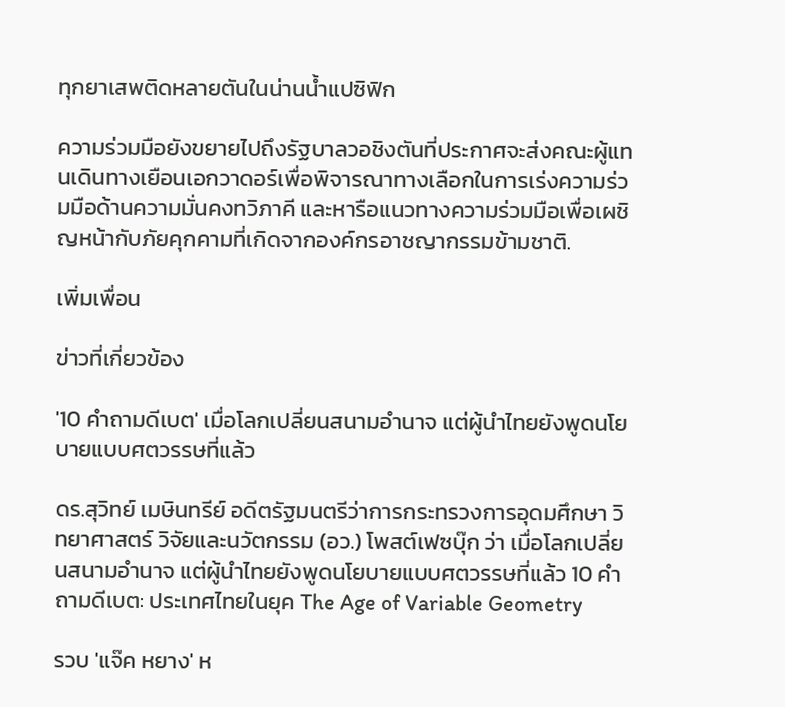ทุกยาเสพติดหลายตันในน่านน้ำแปซิฟิก

ความร่วมมือยังขยายไปถึงรัฐบาลวอชิงตันที่ประกาศจะส่งคณะผู้แทนเดินทางเยือนเอกวาดอร์เพื่อพิจารณาทางเลือกในการเร่งความร่วมมือด้านความมั่นคงทวิภาคี และหารือแนวทางความร่วมมือเพื่อเผชิญหน้ากับภัยคุกคามที่เกิดจากองค์กรอาชญากรรมข้ามชาติ.

เพิ่มเพื่อน

ข่าวที่เกี่ยวข้อง

'10 คำถามดีเบต' เมื่อโลกเปลี่ยนสนามอำนาจ แต่ผู้นำไทยยังพูดนโยบายแบบศตวรรษที่แล้ว

ดร.สุวิทย์ เมษินทรีย์ อดีตรัฐมนตรีว่าการกระทรวงการอุดมศึกษา วิทยาศาสตร์ วิจัยและนวัตกรรม (อว.) โพสต์เฟซบุ๊ก ว่า เมื่อโลกเปลี่ยนสนามอำนาจ แต่ผู้นำไทยยังพูดนโยบายแบบศตวรรษที่แล้ว 10 คำถามดีเบต: ประเทศไทยในยุค The Age of Variable Geometry

รวบ 'แจ๊ค หยาง' ห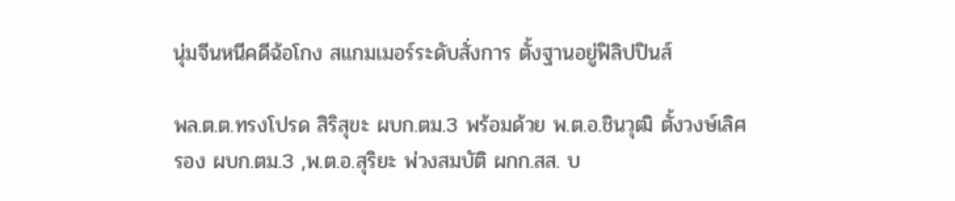นุ่มจีนหนีคดีฉ้อโกง สแกมเมอร์ระดับสั่งการ ตั้งฐานอยู่ฟิลิปปินส์

พล.ต.ต.ทรงโปรด สิริสุขะ ผบก.ตม.3 พร้อมด้วย พ.ต.อ.ชินวุฒิ ตั้งวงษ์เลิศ รอง ผบก.ตม.3 ,พ.ต.อ.สุริยะ พ่วงสมบัติ ผกก.สส. บ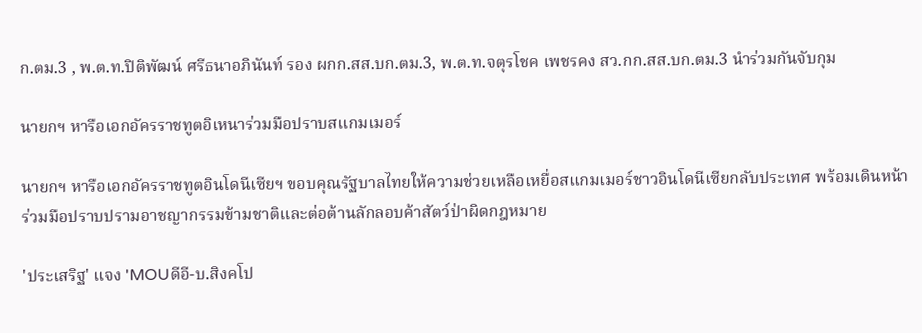ก.ตม.3 , พ.ต.ท.ปิติพัฒน์ ศรีธนาอภินันท์ รอง ผกก.สส.บก.ตม.3, พ.ต.ท.จตุรโชค เพชรคง สว.กก.สส.บก.ตม.3 นำร่วมกันจับกุม

นายกฯ หารือเอกอัครราชทูตอิเหนาร่วมมือปราบสแกมเมอร์

นายกฯ หารือเอกอัครราชทูตอินโดนีเซียฯ ขอบคุณรัฐบาลไทยให้ความช่วยเหลือเหยื่อสแกมเมอร์ชาวอินโดนีเซียกลับประเทศ พร้อมเดินหน้าร่วมมือปราบปรามอาชญากรรมข้ามชาติและต่อต้านลักลอบค้าสัตว์ป่าผิดกฎหมาย

'ประเสริฐ' แจง 'MOUดีอี-บ.สิงคโป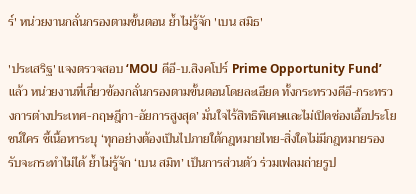ร์' หน่วยงานกลั่นกรองตามขั้นตอน ย้ำไม่รู้จัก 'เบน สมิธ'

'ประเสริฐ' แจงตรวจสอบ ‘MOU ดีอี-บ.สิงคโปร์ Prime Opportunity Fund’ แล้ว หน่วยงานที่เกี่ยวข้องกลั่นกรองตามขั้นตอนโดยละเอียด ทั้งกระทรวงดีอี-กระทรวงการต่างประเทศ-กฤษฎีกา-อัยการสูงสุด’ มั่นใจไร้สิทธิพิเศษและไม่เปิดช่องเอื้อประโยชน์ใคร ชี้เนื้อหาระบุ ‘ทุกอย่างต้องเป็นไปภายใต้กฎหมายไทย-สิ่งใดไม่มีกฎหมายรองรับจะกระทำไม่ได้ ย้ำไม่รู้จัก ‘เบน สมิท’ เป็นการส่วนตัว ร่วมเฟลมถ่ายรูป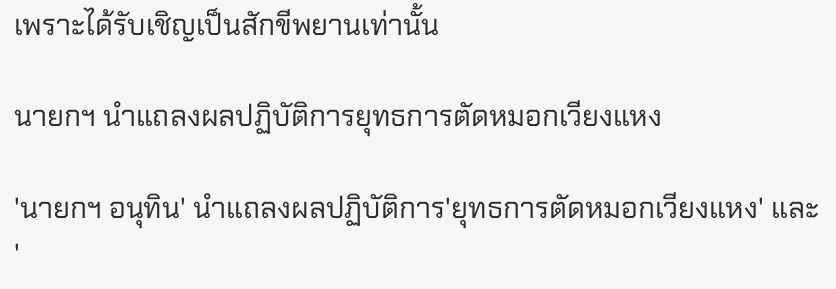เพราะได้รับเชิญเป็นสักขีพยานเท่านั้น

นายกฯ นำแถลงผลปฏิบัติการยุทธการตัดหมอกเวียงแหง

'นายกฯ อนุทิน' นำแถลงผลปฏิบัติการ'ยุทธการตัดหมอกเวียงแหง' และ '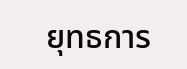ยุทธการ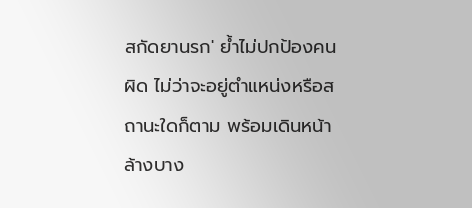สกัดยานรก' ย้ำไม่ปกป้องคนผิด ไม่ว่าจะอยู่ตำแหน่งหรือสถานะใดก็ตาม พร้อมเดินหน้าล้างบาง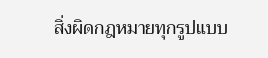สิ่งผิดกฎหมายทุกรูปแบบ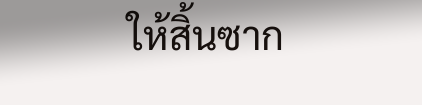ให้สิ้นซาก